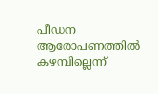പീഡന ആരോപണത്തിൽ കഴമ്പില്ലെന്ന്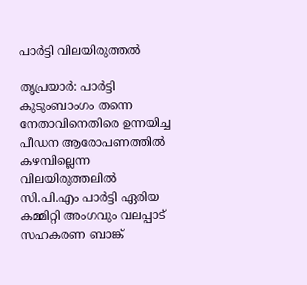പാർട്ടി വിലയിരുത്തൽ

തൃപ്രയാർ: പാർട്ടി കുടുംബാംഗം തന്നെ നേതാവിനെതിരെ ഉന്നയിച്ച പീഡന ആരോപണത്തിൽ കഴമ്പില്ലെന്ന വിലയിരുത്തലിൽ സി.പി.എം പാർട്ടി ഏരിയ കമ്മിറ്റി അംഗവും വലപ്പാട് സഹകരണ ബാങ്ക്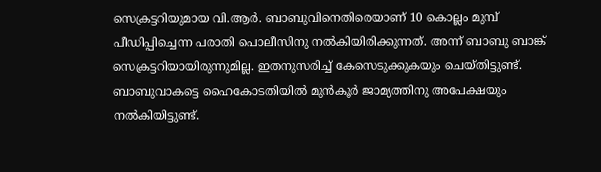സെക്രട്ടറിയുമായ വി.ആർ. ബാബുവിനെതിരെയാണ് 10 കൊല്ലം മുമ്പ് പീഡിപ്പിച്ചെന്ന പരാതി പൊലീസിനു നൽകിയിരിക്കുന്നത്. അന്ന് ബാബു ബാങ്ക് സെക്രട്ടറിയായിരുന്നുമില്ല. ഇതനുസരിച്ച് കേസെടുക്കുകയും ചെയ്തിട്ടുണ്ട്. ബാബുവാകട്ടെ ഹൈകോടതിയിൽ മുൻകൂർ ജാമ്യത്തിനു അപേക്ഷയും നൽകിയിട്ടുണ്ട്.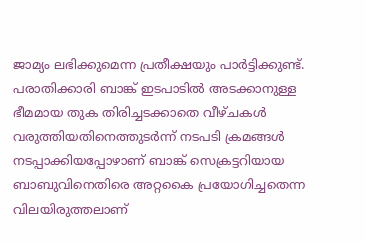ജാമ്യം ലഭിക്കുമെന്ന പ്രതീക്ഷയും പാർട്ടിക്കുണ്ട്. പരാതിക്കാരി ബാങ്ക് ഇടപാടിൽ അടക്കാനുള്ള ഭീമമായ തുക തിരിച്ചടക്കാതെ വീഴ്ചകൾ വരുത്തിയതിനെത്തുടർന്ന് നടപടി ക്രമങ്ങൾ നടപ്പാക്കിയപ്പോഴാണ് ബാങ്ക് സെക്രട്ടറിയായ ബാബുവിനെതിരെ അറ്റകൈ പ്രയോഗിച്ചതെന്ന വിലയിരുത്തലാണ്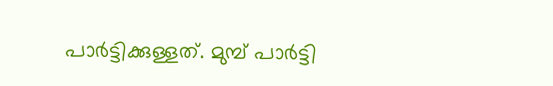പാർട്ടിക്കുള്ളത്. മുമ്പ് പാർട്ടി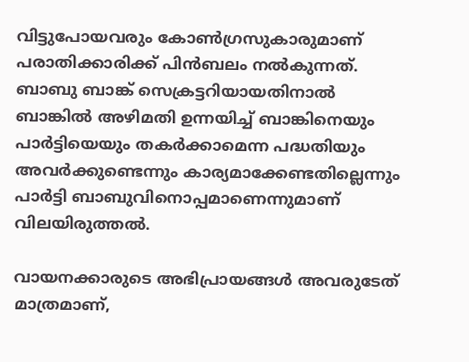വിട്ടുപോയവരും കോൺഗ്രസുകാരുമാണ് പരാതിക്കാരിക്ക് പിൻബലം നൽകുന്നത്. ബാബു ബാങ്ക് സെക്രട്ടറിയായതിനാൽ ബാങ്കിൽ അഴിമതി ഉന്നയിച്ച് ബാങ്കിനെയും പാർട്ടിയെയും തകർക്കാമെന്ന പദ്ധതിയും അവർക്കുണ്ടെന്നും കാര്യമാക്കേണ്ടതില്ലെന്നും പാർട്ടി ബാബുവിനൊപ്പമാണെന്നുമാണ് വിലയിരുത്തൽ.

വായനക്കാരുടെ അഭിപ്രായങ്ങള്‍ അവരുടേത് മാത്രമാണ്,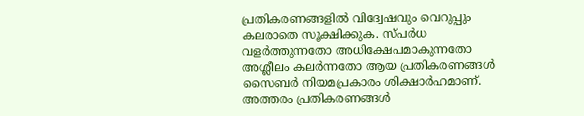പ്രതികരണങ്ങളിൽ വിദ്വേഷവും വെറുപ്പും കലരാതെ സൂക്ഷിക്കുക. സ്പർധ വളർത്തുന്നതോ അധിക്ഷേപമാകുന്നതോ അശ്ലീലം കലർന്നതോ ആയ പ്രതികരണങ്ങൾ സൈബർ നിയമപ്രകാരം ശിക്ഷാർഹമാണ്. അത്തരം പ്രതികരണങ്ങൾ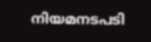നിയമനടപടി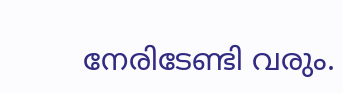നേരിടേണ്ടി വരും.